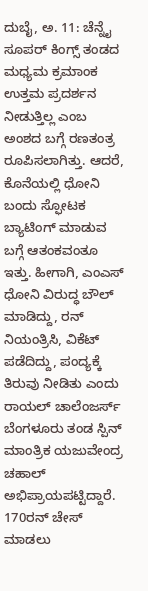ದುಬೈ, ಅ. 11: ಚೆನ್ನೈ ಸೂಪರ್ ಕಿಂಗ್ಸ್ ತಂಡದ ಮಧ್ಯಮ ಕ್ರಮಾಂಕ ಉತ್ತಮ ಪ್ರದರ್ಶನ ನೀಡುತ್ತಿಲ್ಲ ಎಂಬ ಅಂಶದ ಬಗ್ಗೆ ರಣತಂತ್ರ ರೂಪಿಸಲಾಗಿತ್ತು. ಆದರೆ, ಕೊನೆಯಲ್ಲಿ ಧೋನಿ ಬಂದು ಸ್ಫೋಟಕ ಬ್ಯಾಟಿಂಗ್ ಮಾಡುವ ಬಗ್ಗೆ ಆತಂಕವಂತೂ ಇತ್ತು. ಹೀಗಾಗಿ, ಎಂಎಸ್ ಧೋನಿ ವಿರುದ್ಧ ಬೌಲ್ ಮಾಡಿದ್ದು, ರನ್ ನಿಯಂತ್ರಿಸಿ, ವಿಕೆಟ್ ಪಡೆದಿದ್ದು, ಪಂದ್ಯಕ್ಕೆ ತಿರುವು ನೀಡಿತು ಎಂದು ರಾಯಲ್ ಚಾಲೆಂಜರ್ಸ್ ಬೆಂಗಳೂರು ತಂಡ ಸ್ಪಿನ್ ಮಾಂತ್ರಿಕ ಯಜುವೇಂದ್ರ ಚಹಾಲ್ ಅಭಿಪ್ರಾಯಪಟ್ಟಿದ್ದಾರೆ.
170ರನ್ ಚೇಸ್ ಮಾಡಲು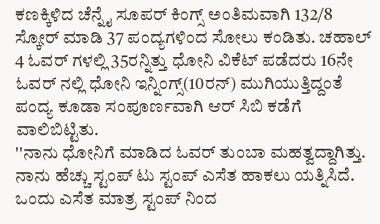ಕಣಕ್ಕಿಳಿದ ಚೆನ್ನೈ ಸೂಪರ್ ಕಿಂಗ್ಸ್ ಅಂತಿಮವಾಗಿ 132/8 ಸ್ಕೋರ್ ಮಾಡಿ 37 ಪಂದ್ಯಗಳಿಂದ ಸೋಲು ಕಂಡಿತು. ಚಹಾಲ್ 4 ಓವರ್ ಗಳಲ್ಲಿ 35ರನ್ನಿತ್ತು ಧೋನಿ ವಿಕೆಟ್ ಪಡೆದರು 16ನೇ ಓವರ್ ನಲ್ಲಿ ಧೋನಿ ಇನ್ನಿಂಗ್ಸ್(10ರನ್) ಮುಗಿಯುತ್ತಿದ್ದಂತೆ ಪಂದ್ಯ ಕೂಡಾ ಸಂಪೂರ್ಣವಾಗಿ ಆರ್ ಸಿಬಿ ಕಡೆಗೆ ವಾಲಿಬಿಟ್ಟಿತು.
''ನಾನು ಧೋನಿಗೆ ಮಾಡಿದ ಓವರ್ ತುಂಬಾ ಮಹತ್ವದ್ದಾಗಿತ್ತು. ನಾನು ಹೆಚ್ಚು ಸ್ಟಂಪ್ ಟು ಸ್ಟಂಪ್ ಎಸೆತ ಹಾಕಲು ಯತ್ನಿಸಿದೆ. ಒಂದು ಎಸೆತ ಮಾತ್ರ ಸ್ಟಂಪ್ ನಿಂದ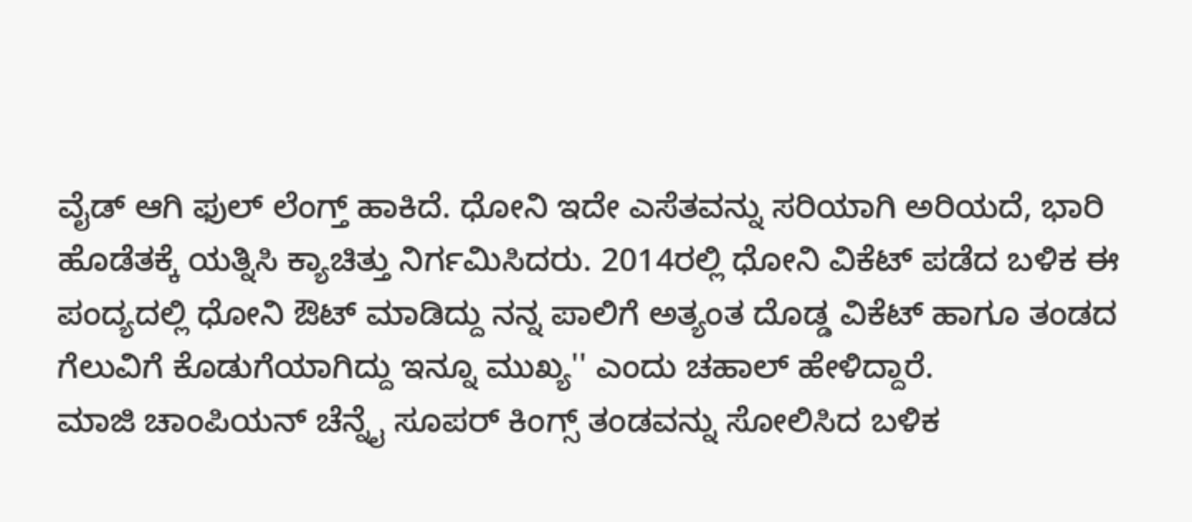ವೈಡ್ ಆಗಿ ಫುಲ್ ಲೆಂಗ್ತ್ ಹಾಕಿದೆ. ಧೋನಿ ಇದೇ ಎಸೆತವನ್ನು ಸರಿಯಾಗಿ ಅರಿಯದೆ, ಭಾರಿ ಹೊಡೆತಕ್ಕೆ ಯತ್ನಿಸಿ ಕ್ಯಾಚಿತ್ತು ನಿರ್ಗಮಿಸಿದರು. 2014ರಲ್ಲಿ ಧೋನಿ ವಿಕೆಟ್ ಪಡೆದ ಬಳಿಕ ಈ ಪಂದ್ಯದಲ್ಲಿ ಧೋನಿ ಔಟ್ ಮಾಡಿದ್ದು ನನ್ನ ಪಾಲಿಗೆ ಅತ್ಯಂತ ದೊಡ್ಡ ವಿಕೆಟ್ ಹಾಗೂ ತಂಡದ ಗೆಲುವಿಗೆ ಕೊಡುಗೆಯಾಗಿದ್ದು ಇನ್ನೂ ಮುಖ್ಯ'' ಎಂದು ಚಹಾಲ್ ಹೇಳಿದ್ದಾರೆ.
ಮಾಜಿ ಚಾಂಪಿಯನ್ ಚೆನ್ನೈ ಸೂಪರ್ ಕಿಂಗ್ಸ್ ತಂಡವನ್ನು ಸೋಲಿಸಿದ ಬಳಿಕ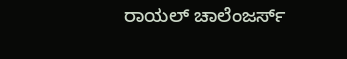ರಾಯಲ್ ಚಾಲೆಂಜರ್ಸ್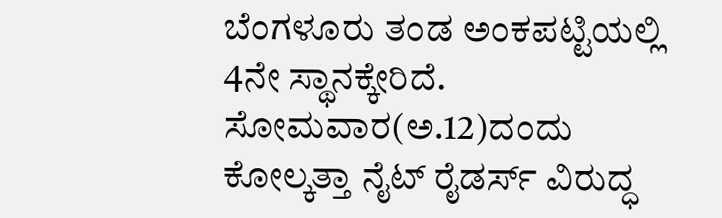ಬೆಂಗಳೂರು ತಂಡ ಅಂಕಪಟ್ಟಿಯಲ್ಲಿ 4ನೇ ಸ್ಥಾನಕ್ಕೇರಿದೆ. ಸೋಮವಾರ(ಅ.12)ದಂದು ಕೋಲ್ಕತ್ತಾ ನೈಟ್ ರೈಡರ್ಸ್ ವಿರುದ್ಧ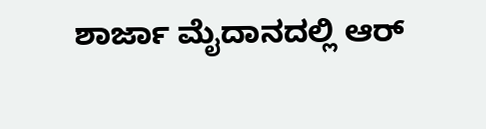ಶಾರ್ಜಾ ಮೈದಾನದಲ್ಲಿ ಆರ್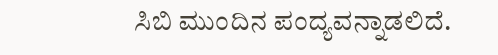ಸಿಬಿ ಮುಂದಿನ ಪಂದ್ಯವನ್ನಾಡಲಿದೆ.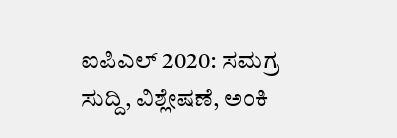ಐಪಿಎಲ್ 2020: ಸಮಗ್ರ ಸುದ್ದಿ, ವಿಶ್ಲೇಷಣೆ, ಅಂಕಿ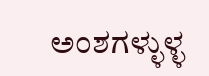ಅಂಶಗಳ್ಳುಳ್ಳ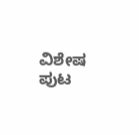ವಿಶೇಷ ಪುಟ